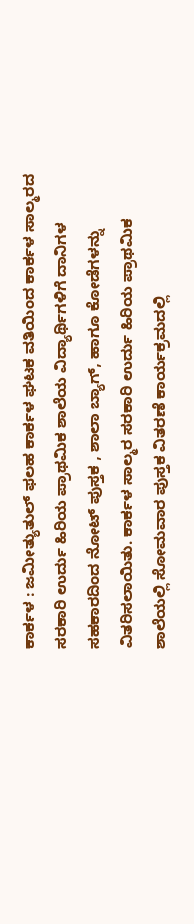ಕಾರ್ಕಳ : ಜಮೀತ್ಯುತುಲ್ ಫಲಹ ಕಾರ್ಕಳ ಘಟಕ ವತಿಯಿಂದ ಕಾರ್ಕಳ ಸಾಲ್ಮರದ ಸರಕಾರಿ ಉರ್ದು ಹಿರಿಯ ಪ್ರಾಥಮಿಕ ಶಾಲೆಯ ವಿದ್ಯಾರ್ಥಿಗಳಿಗೆ ದಾನಿಗಳ ಸಹಕಾರದಿಂದ ನೋಟ್ ಪುಸ್ತಕ , ಶಾಲಾ ಬ್ಯಾಗ್, ಹಾಗೂ ಕೋಡೆಗಳನ್ನು ವಿತರಿಸಲಾಯಿತು. ಕಾರ್ಕಳ ಸಾಲ್ಮರ ಸರಕಾರಿ ಉರ್ದು ಹಿರಿಯ ಪ್ರಾಥಮಿಕ ಶಾಲೆಯಲ್ಲಿ ಸೋಮವಾರ ಪುಸ್ತಕ ವಿತರಣೆ ಕಾರ್ಯಕ್ರಮದಲ್ಲಿ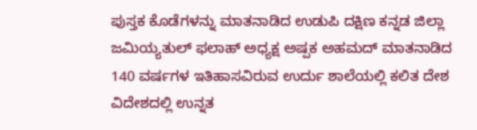ಪುಸ್ತಕ ಕೊಡೆಗಳನ್ನು ಮಾತನಾಡಿದ ಉಡುಪಿ ದಕ್ಷಿಣ ಕನ್ನಡ ಜಿಲ್ಲಾ ಜಮಿಯ್ಯತುಲ್ ಫಲಾಹ್ ಅಧ್ಯಕ್ಷ ಅಷ್ಪಕ ಅಹಮದ್ ಮಾತನಾಡಿದ 140 ವರ್ಷಗಳ ಇತಿಹಾಸವಿರುವ ಉರ್ದು ಶಾಲೆಯಲ್ಲಿ ಕಲಿತ ದೇಶ ವಿದೇಶದಲ್ಲಿ ಉನ್ನತ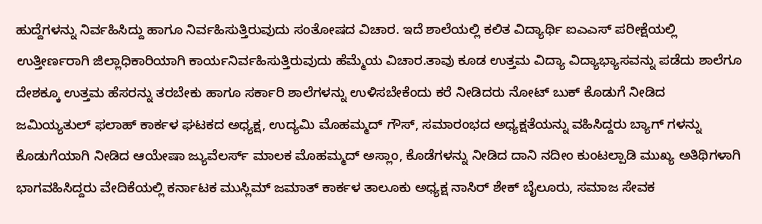ಹುದ್ದೆಗಳನ್ನು ನಿರ್ವಹಿಸಿದ್ದು ಹಾಗೂ ನಿರ್ವಹಿಸುತ್ತಿರುವುದು ಸಂತೋಷದ ವಿಚಾರ. ಇದೆ ಶಾಲೆಯಲ್ಲಿ ಕಲಿತ ವಿದ್ಯಾರ್ಥಿ ಐಎಎಸ್ ಪರೀಕ್ಷೆಯಲ್ಲಿ ಉತ್ತೀರ್ಣರಾಗಿ ಜಿಲ್ಲಾಧಿಕಾರಿಯಾಗಿ ಕಾರ್ಯನಿರ್ವಹಿಸುತ್ತಿರುವುದು ಹೆಮ್ಮೆಯ ವಿಚಾರ.ತಾವು ಕೂಡ ಉತ್ತಮ ವಿದ್ಯಾ ವಿದ್ಯಾಭ್ಯಾಸವನ್ನು ಪಡೆದು ಶಾಲೆಗೂ ದೇಶಕ್ಕೂ ಉತ್ತಮ ಹೆಸರನ್ನು ತರಬೇಕು ಹಾಗೂ ಸರ್ಕಾರಿ ಶಾಲೆಗಳನ್ನು ಉಳಿಸಬೇಕೆಂದು ಕರೆ ನೀಡಿದರು ನೋಟ್ ಬುಕ್ ಕೊಡುಗೆ ನೀಡಿದ ಜಮಿಯ್ಯತುಲ್ ಫಲಾಹ್ ಕಾರ್ಕಳ ಘಟಕದ ಅಧ್ಯಕ್ಷ, ಉದ್ಯಮಿ ಮೊಹಮ್ಮದ್ ಗೌಸ್, ಸಮಾರಂಭದ ಅಧ್ಯಕ್ಷತೆಯನ್ನು ವಹಿಸಿದ್ದರು ಬ್ಯಾಗ್ ಗಳನ್ನು ಕೊಡುಗೆಯಾಗಿ ನೀಡಿದ ಆಯೇಷಾ ಜ್ಯುವೆಲರ್ಸ್ ಮಾಲಕ ಮೊಹಮ್ಮದ್ ಅಸ್ಲಾಂ, ಕೊಡೆಗಳನ್ನು ನೀಡಿದ ದಾನಿ ನದೀಂ ಕುಂಟಲ್ಪಾಡಿ ಮುಖ್ಯ ಅತಿಥಿಗಳಾಗಿ ಭಾಗವಹಿಸಿದ್ದರು ವೇದಿಕೆಯಲ್ಲಿ ಕರ್ನಾಟಕ ಮುಸ್ಲಿಮ್ ಜಮಾತ್ ಕಾರ್ಕಳ ತಾಲೂಕು ಅಧ್ಯಕ್ಷ ನಾಸಿರ್ ಶೇಕ್ ಬೈಲೂರು, ಸಮಾಜ ಸೇವಕ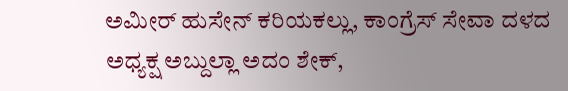ಅಮೀರ್ ಹುಸೇನ್ ಕರಿಯಕಲ್ಲು, ಕಾಂಗ್ರೆಸ್ ಸೇವಾ ದಳದ ಅಧ್ಯಕ್ಷ ಅಬ್ದುಲ್ಲಾ ಅದಂ ಶೇಕ್,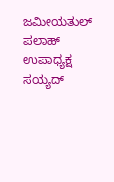ಜಮೀಯತುಲ್ ಪಲಾಹ್ ಉಪಾಧ್ಯಕ್ಷ ಸಯ್ಯದ್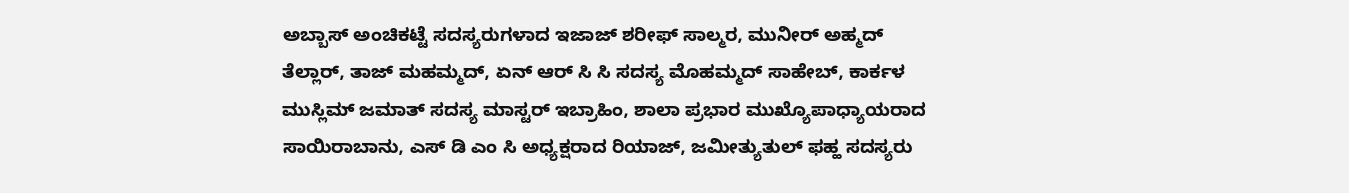ಅಬ್ಬಾಸ್ ಅಂಚಿಕಟ್ಟೆ ಸದಸ್ಯರುಗಳಾದ ಇಜಾಜ್ ಶರೀಫ್ ಸಾಲ್ಮರ, ಮುನೀರ್ ಅಹ್ಮದ್ ತೆಲ್ಲಾರ್, ತಾಜ್ ಮಹಮ್ಮದ್, ಏನ್ ಆರ್ ಸಿ ಸಿ ಸದಸ್ಯ ಮೊಹಮ್ಮದ್ ಸಾಹೇಬ್, ಕಾರ್ಕಳ ಮುಸ್ಲಿಮ್ ಜಮಾತ್ ಸದಸ್ಯ ಮಾಸ್ಟರ್ ಇಬ್ರಾಹಿಂ, ಶಾಲಾ ಪ್ರಭಾರ ಮುಖ್ಯೊಪಾಧ್ಯಾಯರಾದ ಸಾಯಿರಾಬಾನು, ಎಸ್ ಡಿ ಎಂ ಸಿ ಅಧ್ಯಕ್ಷರಾದ ರಿಯಾಜ್, ಜಮೀತ್ಯುತುಲ್ ಫಹ್ಹ ಸದಸ್ಯರು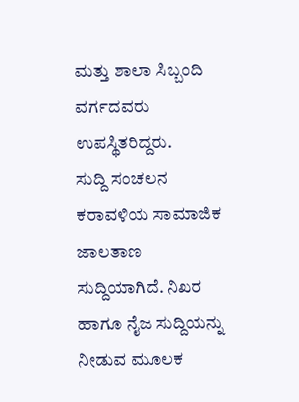ಮತ್ತು ಶಾಲಾ ಸಿಬ್ಬಂದಿ ವರ್ಗದವರು ಉಪಸ್ಥಿತರಿದ್ದರು.
ಸುದ್ದಿ ಸಂಚಲನ ಕರಾವಳಿಯ ಸಾಮಾಜಿಕ ಜಾಲತಾಣ ಸುದ್ದಿಯಾಗಿದೆ. ನಿಖರ ಹಾಗೂ ನೈಜ ಸುದ್ದಿಯನ್ನು ನೀಡುವ ಮೂಲಕ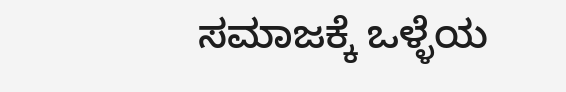ಸಮಾಜಕ್ಕೆ ಒಳ್ಳೆಯ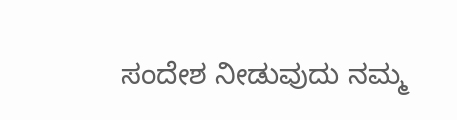ಸಂದೇಶ ನೀಡುವುದು ನಮ್ಮ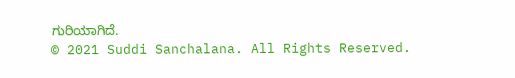ಗುರಿಯಾಗಿದೆ.
© 2021 Suddi Sanchalana. All Rights Reserved.